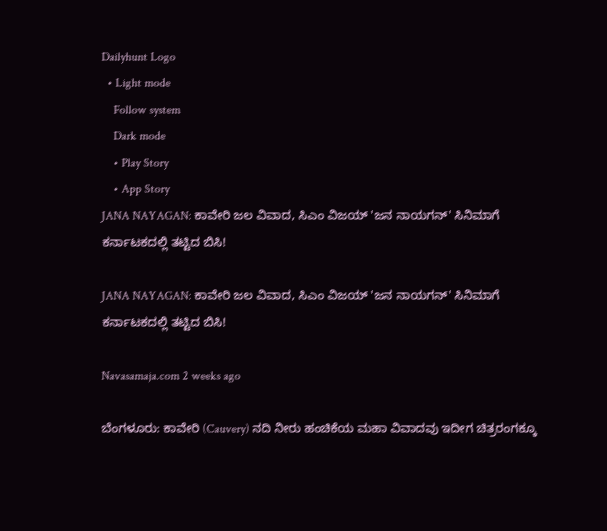Dailyhunt Logo
  • Light mode
    Follow system
    Dark mode
    • Play Story
    • App Story
JANA NAYAGAN: ಕಾವೇರಿ ಜಲ ವಿವಾದ, ಸಿಎಂ ವಿಜಯ್ 'ಜನ ನಾಯಗನ್' ಸಿನಿಮಾಗೆ ಕರ್ನಾಟಕದಲ್ಲಿ ತಟ್ಟಿದ ಬಿಸಿ!

JANA NAYAGAN: ಕಾವೇರಿ ಜಲ ವಿವಾದ, ಸಿಎಂ ವಿಜಯ್ 'ಜನ ನಾಯಗನ್' ಸಿನಿಮಾಗೆ ಕರ್ನಾಟಕದಲ್ಲಿ ತಟ್ಟಿದ ಬಿಸಿ!

Navasamaja.com 2 weeks ago

ಬೆಂಗಳೂರು: ಕಾವೇರಿ (Cauvery) ನದಿ ನೀರು ಹಂಚಿಕೆಯ ಮಹಾ ವಿವಾದವು ಇದೀಗ ಚಿತ್ರರಂಗಕ್ಕೂ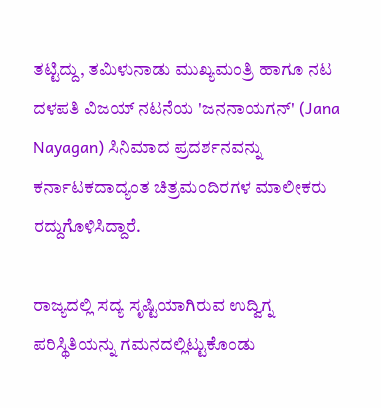ತಟ್ಟಿದ್ದು, ತಮಿಳುನಾಡು ಮುಖ್ಯಮಂತ್ರಿ ಹಾಗೂ ನಟ ದಳಪತಿ ವಿಜಯ್ ನಟನೆಯ 'ಜನನಾಯಗನ್' (Jana Nayagan) ಸಿನಿಮಾದ ಪ್ರದರ್ಶನವನ್ನು ಕರ್ನಾಟಕದಾದ್ಯಂತ ಚಿತ್ರಮಂದಿರಗಳ ಮಾಲೀಕರು ರದ್ದುಗೊಳಿಸಿದ್ದಾರೆ.

ರಾಜ್ಯದಲ್ಲಿ ಸದ್ಯ ಸೃಷ್ಟಿಯಾಗಿರುವ ಉದ್ವಿಗ್ನ ಪರಿಸ್ಥಿತಿಯನ್ನು ಗಮನದಲ್ಲಿಟ್ಟುಕೊಂಡು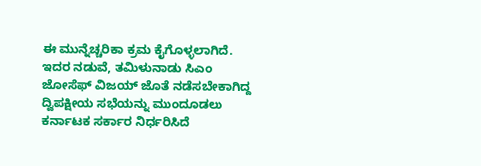ಈ ಮುನ್ನೆಚ್ಚರಿಕಾ ಕ್ರಮ ಕೈಗೊಳ್ಳಲಾಗಿದೆ. ಇದರ ನಡುವೆ, ತಮಿಳುನಾಡು ಸಿಎಂ ಜೋಸೆಫ್ ವಿಜಯ್ ಜೊತೆ ನಡೆಸಬೇಕಾಗಿದ್ದ ದ್ವಿಪಕ್ಷೀಯ ಸಭೆಯನ್ನು ಮುಂದೂಡಲು ಕರ್ನಾಟಕ ಸರ್ಕಾರ ನಿರ್ಧರಿಸಿದೆ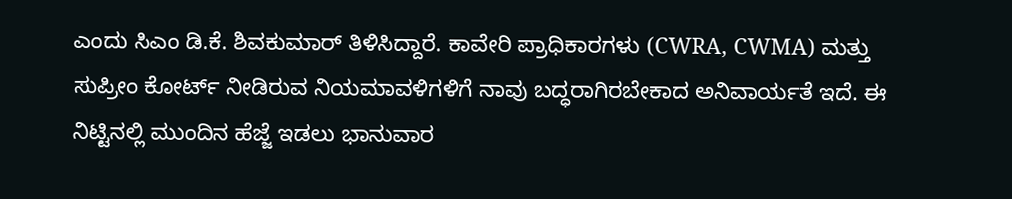ಎಂದು ಸಿಎಂ ಡಿ.ಕೆ. ಶಿವಕುಮಾರ್ ತಿಳಿಸಿದ್ದಾರೆ. ಕಾವೇರಿ ಪ್ರಾಧಿಕಾರಗಳು (CWRA, CWMA) ಮತ್ತು ಸುಪ್ರೀಂ ಕೋರ್ಟ್ ನೀಡಿರುವ ನಿಯಮಾವಳಿಗಳಿಗೆ ನಾವು ಬದ್ಧರಾಗಿರಬೇಕಾದ ಅನಿವಾರ್ಯತೆ ಇದೆ. ಈ ನಿಟ್ಟಿನಲ್ಲಿ ಮುಂದಿನ ಹೆಜ್ಜೆ ಇಡಲು ಭಾನುವಾರ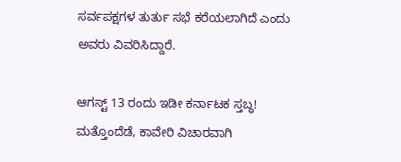ಸರ್ವಪಕ್ಷಗಳ ತುರ್ತು ಸಭೆ ಕರೆಯಲಾಗಿದೆ ಎಂದು ಅವರು ವಿವರಿಸಿದ್ದಾರೆ.

ಆಗಸ್ಟ್ 13 ರಂದು ಇಡೀ ಕರ್ನಾಟಕ ಸ್ತಬ್ಧ!
ಮತ್ತೊಂದೆಡೆ, ಕಾವೇರಿ ವಿಚಾರವಾಗಿ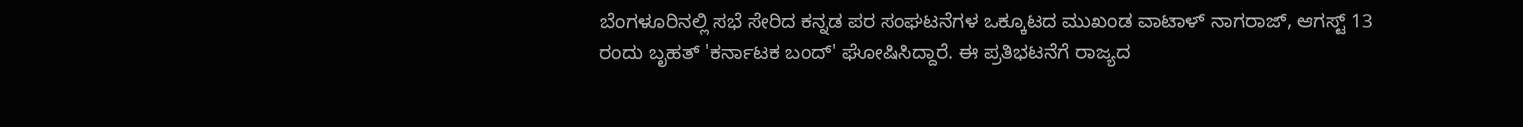ಬೆಂಗಳೂರಿನಲ್ಲಿ ಸಭೆ ಸೇರಿದ ಕನ್ನಡ ಪರ ಸಂಘಟನೆಗಳ ಒಕ್ಕೂಟದ ಮುಖಂಡ ವಾಟಾಳ್ ನಾಗರಾಜ್, ಆಗಸ್ಟ್ 13 ರಂದು ಬೃಹತ್ 'ಕರ್ನಾಟಕ ಬಂದ್' ಘೋಷಿಸಿದ್ದಾರೆ. ಈ ಪ್ರತಿಭಟನೆಗೆ ರಾಜ್ಯದ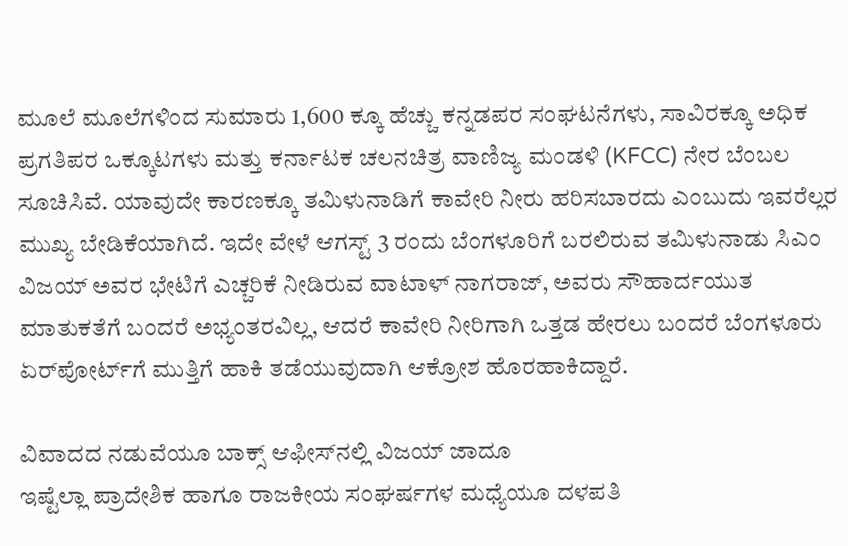ಮೂಲೆ ಮೂಲೆಗಳಿಂದ ಸುಮಾರು 1,600 ಕ್ಕೂ ಹೆಚ್ಚು ಕನ್ನಡಪರ ಸಂಘಟನೆಗಳು, ಸಾವಿರಕ್ಕೂ ಅಧಿಕ ಪ್ರಗತಿಪರ ಒಕ್ಕೂಟಗಳು ಮತ್ತು ಕರ್ನಾಟಕ ಚಲನಚಿತ್ರ ವಾಣಿಜ್ಯ ಮಂಡಳಿ (KFCC) ನೇರ ಬೆಂಬಲ ಸೂಚಿಸಿವೆ. ಯಾವುದೇ ಕಾರಣಕ್ಕೂ ತಮಿಳುನಾಡಿಗೆ ಕಾವೇರಿ ನೀರು ಹರಿಸಬಾರದು ಎಂಬುದು ಇವರೆಲ್ಲರ ಮುಖ್ಯ ಬೇಡಿಕೆಯಾಗಿದೆ. ಇದೇ ವೇಳೆ ಆಗಸ್ಟ್ 3 ರಂದು ಬೆಂಗಳೂರಿಗೆ ಬರಲಿರುವ ತಮಿಳುನಾಡು ಸಿಎಂ ವಿಜಯ್ ಅವರ ಭೇಟಿಗೆ ಎಚ್ಚರಿಕೆ ನೀಡಿರುವ ವಾಟಾಳ್ ನಾಗರಾಜ್, ಅವರು ಸೌಹಾರ್ದಯುತ ಮಾತುಕತೆಗೆ ಬಂದರೆ ಅಭ್ಯಂತರವಿಲ್ಲ, ಆದರೆ ಕಾವೇರಿ ನೀರಿಗಾಗಿ ಒತ್ತಡ ಹೇರಲು ಬಂದರೆ ಬೆಂಗಳೂರು ಏರ್‌ಪೋರ್ಟ್‌ಗೆ ಮುತ್ತಿಗೆ ಹಾಕಿ ತಡೆಯುವುದಾಗಿ ಆಕ್ರೋಶ ಹೊರಹಾಕಿದ್ದಾರೆ.

ವಿವಾದದ ನಡುವೆಯೂ ಬಾಕ್ಸ್ ಆಫೀಸ್‌ನಲ್ಲಿ ವಿಜಯ್ ಜಾದೂ
ಇಷ್ಟೆಲ್ಲಾ ಪ್ರಾದೇಶಿಕ ಹಾಗೂ ರಾಜಕೀಯ ಸಂಘರ್ಷಗಳ ಮಧ್ಯೆಯೂ ದಳಪತಿ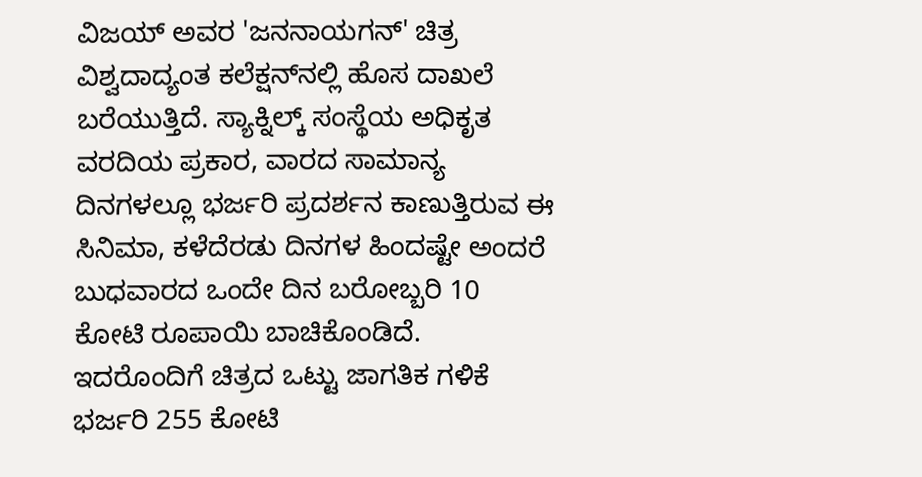ವಿಜಯ್ ಅವರ 'ಜನನಾಯಗನ್' ಚಿತ್ರ ವಿಶ್ವದಾದ್ಯಂತ ಕಲೆಕ್ಷನ್‌ನಲ್ಲಿ ಹೊಸ ದಾಖಲೆ ಬರೆಯುತ್ತಿದೆ. ಸ್ಯಾಕ್ನಿಲ್ಕ್ ಸಂಸ್ಥೆಯ ಅಧಿಕೃತ ವರದಿಯ ಪ್ರಕಾರ, ವಾರದ ಸಾಮಾನ್ಯ ದಿನಗಳಲ್ಲೂ ಭರ್ಜರಿ ಪ್ರದರ್ಶನ ಕಾಣುತ್ತಿರುವ ಈ ಸಿನಿಮಾ, ಕಳೆದೆರಡು ದಿನಗಳ ಹಿಂದಷ್ಟೇ ಅಂದರೆ ಬುಧವಾರದ ಒಂದೇ ದಿನ ಬರೋಬ್ಬರಿ 10 ಕೋಟಿ ರೂಪಾಯಿ ಬಾಚಿಕೊಂಡಿದೆ. ಇದರೊಂದಿಗೆ ಚಿತ್ರದ ಒಟ್ಟು ಜಾಗತಿಕ ಗಳಿಕೆ ಭರ್ಜರಿ 255 ಕೋಟಿ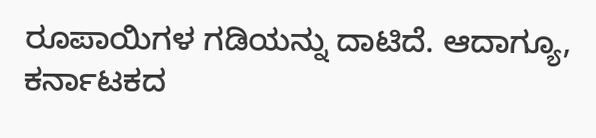ರೂಪಾಯಿಗಳ ಗಡಿಯನ್ನು ದಾಟಿದೆ. ಆದಾಗ್ಯೂ, ಕರ್ನಾಟಕದ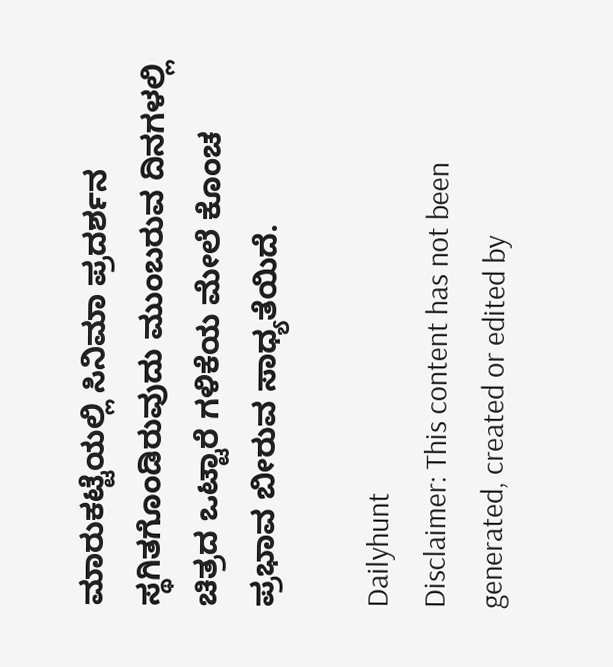ಮಾರುಕಟ್ಟೆಯಲ್ಲಿ ಸಿನಿಮಾ ಪ್ರದರ್ಶನ ಸ್ಥಗಿತಗೊಂಡಿರುವುದು ಮುಂಬರುವ ದಿನಗಳಲ್ಲಿ ಚಿತ್ರದ ಒಟ್ಟಾರೆ ಗಳಿಕೆಯ ಮೇಲೆ ಕೊಂಚ ಪ್ರಭಾವ ಬೀರುವ ಸಾಧ್ಯತೆಯಿದೆ.

Dailyhunt
Disclaimer: This content has not been generated, created or edited by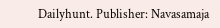Dailyhunt. Publisher: Navasamaja